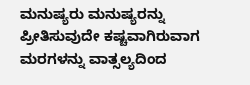ಮನುಷ್ಯರು ಮನುಷ್ಯರನ್ನು ಪ್ರೀತಿಸುವುದೇ ಕಷ್ಚವಾಗಿರುವಾಗ ಮರಗಳನ್ನು ವಾತ್ಸಲ್ಯದಿಂದ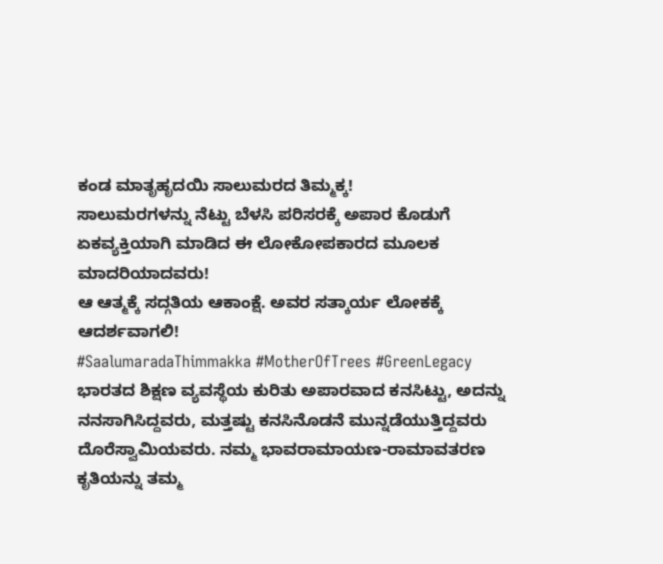ಕಂಡ ಮಾತೃಹೃದಯಿ ಸಾಲುಮರದ ತಿಮ್ಮಕ್ಕ!
ಸಾಲುಮರಗಳನ್ನು ನೆಟ್ಟು ಬೆಳಸಿ ಪರಿಸರಕ್ಕೆ ಅಪಾರ ಕೊಡುಗೆ
ಏಕವ್ಯಕ್ತಿಯಾಗಿ ಮಾಡಿದ ಈ ಲೋಕೋಪಕಾರದ ಮೂಲಕ ಮಾದರಿಯಾದವರು!
ಆ ಆತ್ಮಕ್ಕೆ ಸದ್ಗತಿಯ ಆಕಾಂಕ್ಷೆ. ಅವರ ಸತ್ಕಾರ್ಯ ಲೋಕಕ್ಕೆ ಆದರ್ಶವಾಗಲಿ!
#SaalumaradaThimmakka #MotherOfTrees #GreenLegacy
ಭಾರತದ ಶಿಕ್ಷಣ ವ್ಯವಸ್ಥೆಯ ಕುರಿತು ಅಪಾರವಾದ ಕನಸಿಟ್ಟು, ಅದನ್ನು ನನಸಾಗಿಸಿದ್ದವರು, ಮತ್ತಷ್ಟು ಕನಸಿನೊಡನೆ ಮುನ್ನಡೆಯುತ್ತಿದ್ದವರು ದೊರೆಸ್ವಾಮಿಯವರು. ನಮ್ಮ ಭಾವರಾಮಾಯಣ-ರಾಮಾವತರಣ ಕೃತಿಯನ್ನು ತಮ್ಮ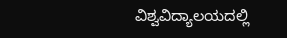ವಿಶ್ವವಿದ್ಯಾಲಯದಲ್ಲಿ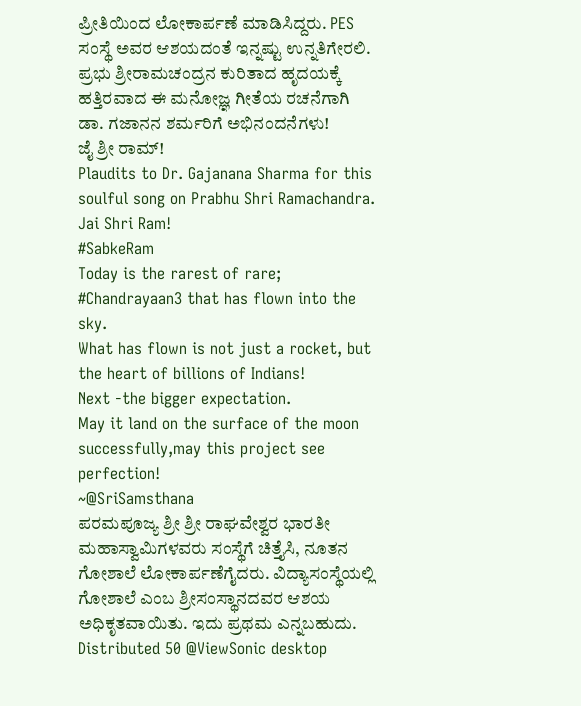ಪ್ರೀತಿಯಿಂದ ಲೋಕಾರ್ಪಣೆ ಮಾಡಿಸಿದ್ದರು. PES ಸಂಸ್ಥೆ ಅವರ ಆಶಯದಂತೆ ಇನ್ನಷ್ಟು ಉನ್ನತಿಗೇರಲಿ.
ಪ್ರಭು ಶ್ರೀರಾಮಚಂದ್ರನ ಕುರಿತಾದ ಹೃದಯಕ್ಕೆ ಹತ್ತಿರವಾದ ಈ ಮನೋಜ್ಞ ಗೀತೆಯ ರಚನೆಗಾಗಿ ಡಾ. ಗಜಾನನ ಶರ್ಮರಿಗೆ ಅಭಿನಂದನೆಗಳು!
ಜೈ ಶ್ರೀ ರಾಮ್!
Plaudits to Dr. Gajanana Sharma for this soulful song on Prabhu Shri Ramachandra.
Jai Shri Ram!
#SabkeRam
Today is the rarest of rare;
#Chandrayaan3 that has flown into the sky.
What has flown is not just a rocket, but the heart of billions of Indians!
Next -the bigger expectation.
May it land on the surface of the moon successfully,may this project see perfection!
~@SriSamsthana
ಪರಮಪೂಜ್ಯ ಶ್ರೀ ಶ್ರೀ ರಾಘವೇಶ್ವರ ಭಾರತೀ ಮಹಾಸ್ವಾಮಿಗಳವರು ಸಂಸ್ಥೆಗೆ ಚಿತ್ತೈಸಿ, ನೂತನ ಗೋಶಾಲೆ ಲೋಕಾರ್ಪಣೆಗೈದರು. ವಿದ್ಯಾಸಂಸ್ಥೆಯಲ್ಲಿ ಗೋಶಾಲೆ ಎಂಬ ಶ್ರೀಸಂಸ್ಥಾನದವರ ಆಶಯ ಅಧಿಕೃತವಾಯಿತು. ಇದು ಪ್ರಥಮ ಎನ್ನಬಹುದು.
Distributed 50 @ViewSonic desktop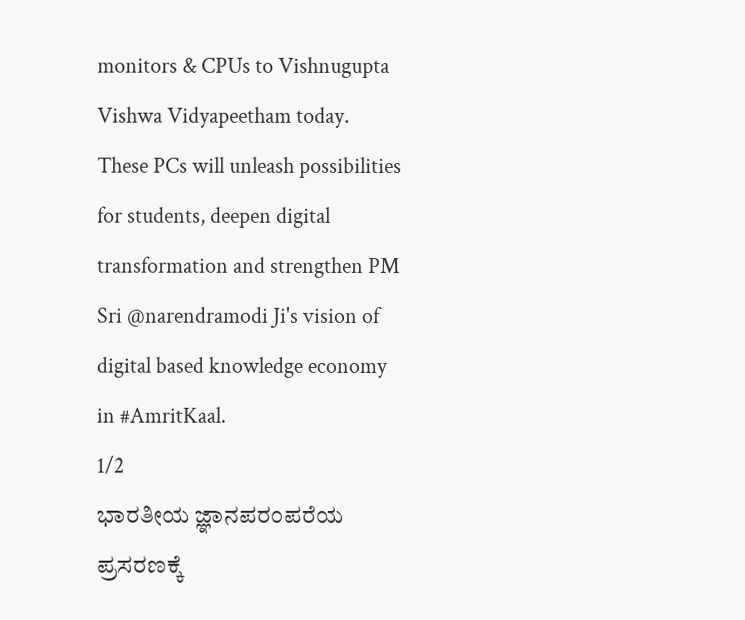monitors & CPUs to Vishnugupta Vishwa Vidyapeetham today.
These PCs will unleash possibilities for students, deepen digital transformation and strengthen PM Sri @narendramodi Ji's vision of digital based knowledge economy in #AmritKaal.
1/2
ಭಾರತೀಯ ಜ್ಞಾನಪರಂಪರೆಯ ಪ್ರಸರಣಕ್ಕೆ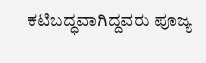ಕಟಿಬದ್ಧವಾಗಿದ್ದವರು ಪೂಜ್ಯ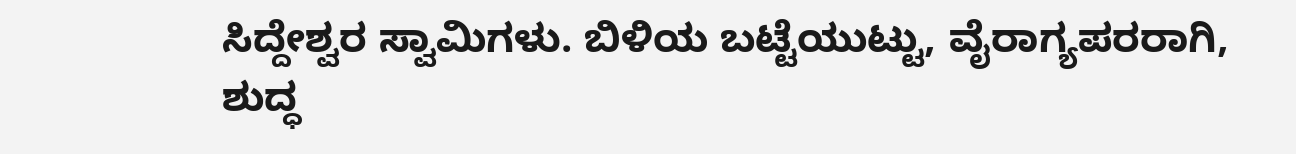ಸಿದ್ದೇಶ್ವರ ಸ್ವಾಮಿಗಳು. ಬಿಳಿಯ ಬಟ್ಟೆಯುಟ್ಟು, ವೈರಾಗ್ಯಪರರಾಗಿ, ಶುದ್ಧ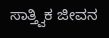ಸಾತ್ತ್ವಿಕ ಜೀವನ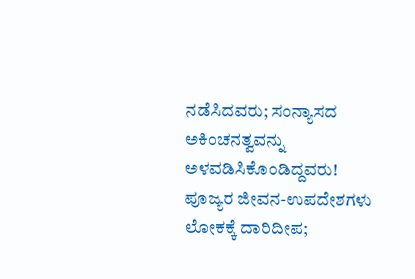ನಡೆಸಿದವರು; ಸಂನ್ಯಾಸದ ಅಕಿಂಚನತ್ವವನ್ನು ಅಳವಡಿಸಿಕೊಂಡಿದ್ದವರು!
ಪೂಜ್ಯರ ಜೀವನ-ಉಪದೇಶಗಳು ಲೋಕಕ್ಕೆ ದಾರಿದೀಪ;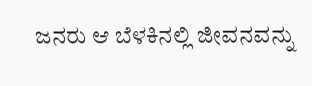ಜನರು ಆ ಬೆಳಕಿನಲ್ಲಿ ಜೀವನವನ್ನು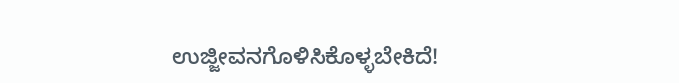ಉಜ್ಜೀವನಗೊಳಿಸಿಕೊಳ್ಳಬೇಕಿದೆ!